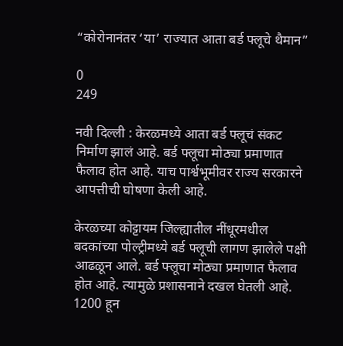“कोरोनानंतर ‘या’ राज्यात आता बर्ड फ्लूचे थैमान”

0
249

नवी दिल्ली : केरळमध्ये आता बर्ड फ्लूचं संकट निर्माण झालं आहे. बर्ड फ्लूचा मोठ्या प्रमाणात फैलाव होत आहे. याच पार्श्वभूमीवर राज्य सरकारने आपत्तीची घोषणा केली आहे.

केरळच्या कोट्टायम जिल्ह्यातील नींधूरमधील बदकांच्या पोल्ट्रीमध्ये बर्ड फ्लूची लागण झालेले पक्षी आढळून आले. बर्ड फ्लूचा मोठ्या प्रमाणात फैलाव होत आहे. त्यामुळे प्रशासनाने दखल घेतली आहे. 1200 हून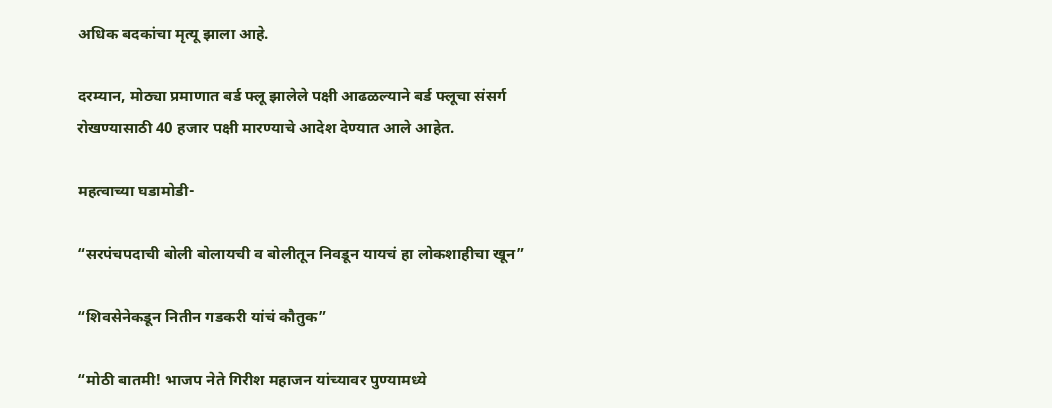अधिक बदकांचा मृत्यू झाला आहे.

दरम्यान, मोठ्या प्रमाणात बर्ड फ्लू झालेले पक्षी आढळल्याने बर्ड फ्लूचा संसर्ग रोखण्यासाठी 40 हजार पक्षी मारण्याचे आदेश देण्यात आले आहेत.

महत्वाच्या घडामोडी-

“सरपंचपदाची बोली बोलायची व बोलीतून निवडून यायचं हा लोकशाहीचा खून”

“शिवसेनेकडून नितीन गडकरी यांचं कौतुक”

“मोठी बातमी! भाजप नेते गिरीश महाजन यांच्यावर पुण्यामध्ये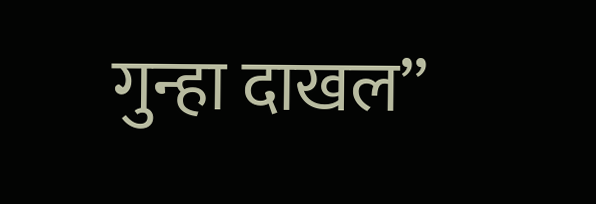गुन्हा दाखल”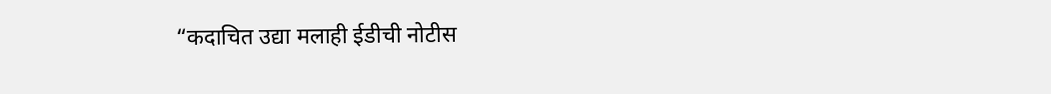“कदाचित उद्या मलाही ईडीची नोटीस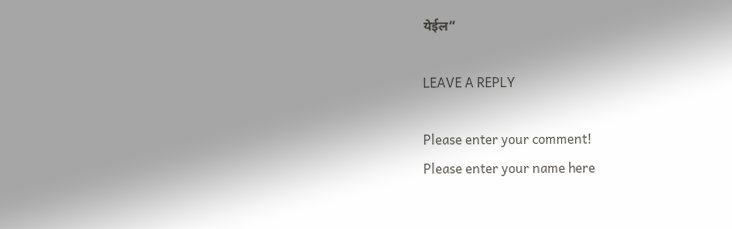येईल”

LEAVE A REPLY

Please enter your comment!
Please enter your name here